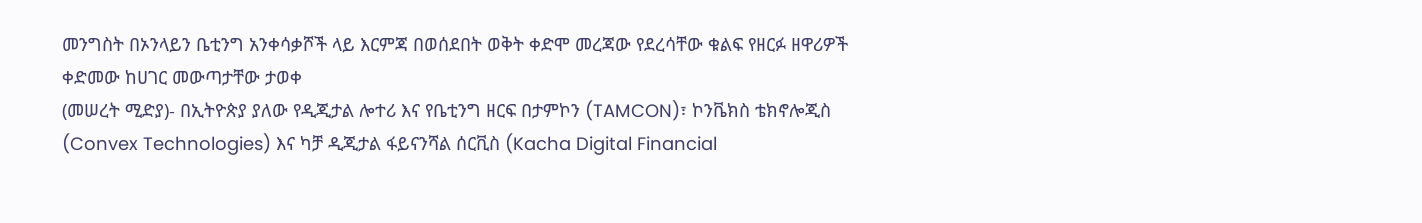መንግስት በኦንላይን ቤቲንግ አንቀሳቃሾች ላይ እርምጃ በወሰደበት ወቅት ቀድሞ መረጃው የደረሳቸው ቁልፍ የዘርፉ ዘዋሪዎች ቀድመው ከሀገር መውጣታቸው ታወቀ
(መሠረት ሚድያ)- በኢትዮጵያ ያለው የዲጂታል ሎተሪ እና የቤቲንግ ዘርፍ በታምኮን (TAMCON)፣ ኮንቬክስ ቴክኖሎጂስ (Convex Technologies) እና ካቻ ዲጂታል ፋይናንሻል ሰርቪስ (Kacha Digital Financial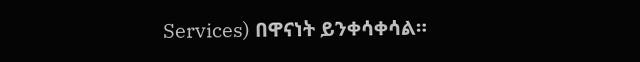Services) በዋናነት ይንቀሳቀሳል።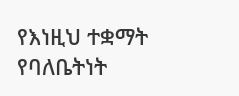የእነዚህ ተቋማት የባለቤትነት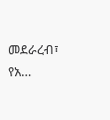መደራረብ፣ የአ…